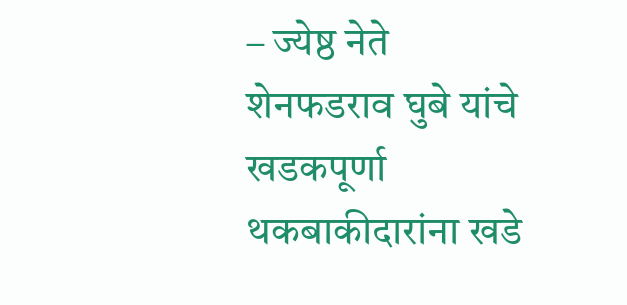– ज्येष्ठ नेते शेनफडराव घुबे यांचे खडकपूर्णा थकबाकीदारांना खडे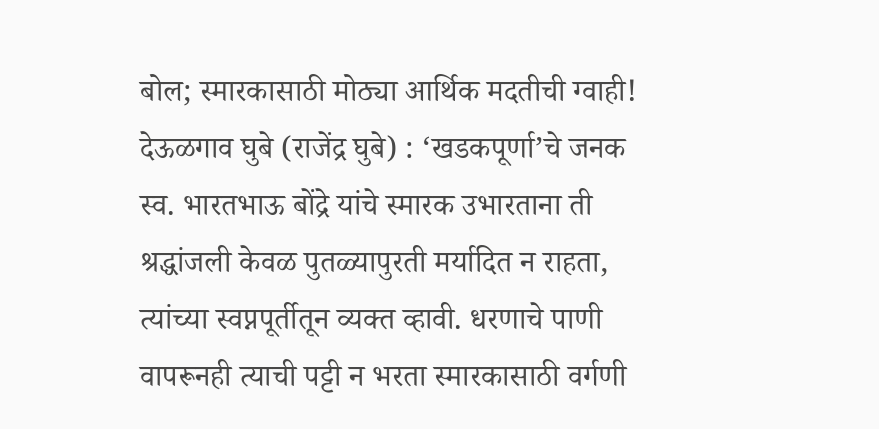बोल; स्मारकासाठी मोठ्या आर्थिक मदतीची ग्वाही!
देऊळगाव घुबे (राजेंद्र घुबे) : ‘खडकपूर्णा’चे जनक स्व. भारतभाऊ बोंद्रे यांचे स्मारक उभारताना ती श्रद्धांजली केवळ पुतळ्यापुरती मर्यादित न राहता, त्यांच्या स्वप्नपूर्तीतून व्यक्त व्हावी. धरणाचे पाणी वापरूनही त्याची पट्टी न भरता स्मारकासाठी वर्गणी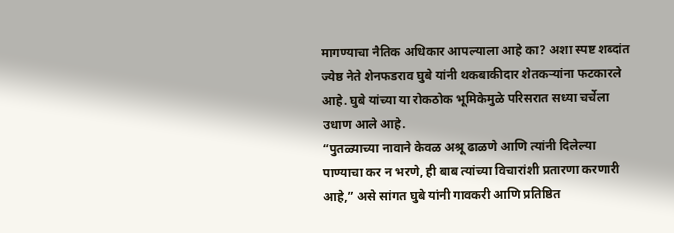मागण्याचा नैतिक अधिकार आपल्याला आहे का? अशा स्पष्ट शब्दांत ज्येष्ठ नेते शेनफडराव घुबे यांनी थकबाकीदार शेतकऱ्यांना फटकारले आहे. घुबे यांच्या या रोकठोक भूमिकेमुळे परिसरात सध्या चर्चेला उधाण आले आहे.
“पुतळ्याच्या नावाने केवळ अश्रू ढाळणे आणि त्यांनी दिलेल्या पाण्याचा कर न भरणे, ही बाब त्यांच्या विचारांशी प्रतारणा करणारी आहे,” असे सांगत घुबे यांनी गावकरी आणि प्रतिष्ठित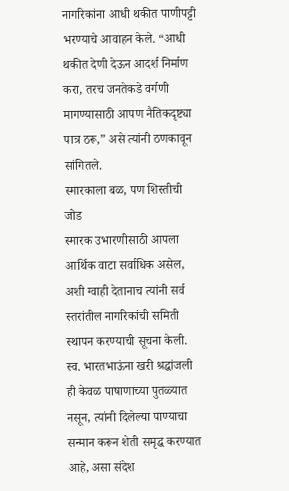नागरिकांना आधी थकीत पाणीपट्टी भरण्याचे आवाहन केले. “आधी थकीत देणी देऊन आदर्श निर्माण करा, तरच जनतेकडे वर्गणी मागण्यासाठी आपण नैतिकदृष्ट्या पात्र ठरू,” असे त्यांनी ठणकावून सांगितले.
स्मारकाला बळ, पण शिस्तीची जोड
स्मारक उभारणीसाठी आपला आर्थिक वाटा सर्वाधिक असेल, अशी ग्वाही देतानाच त्यांनी सर्व स्तरांतील नागरिकांची समिती स्थापन करण्याची सूचना केली. स्व. भारतभाऊंना खरी श्रद्धांजली ही केवळ पाषाणाच्या पुतळ्यात नसून, त्यांनी दिलेल्या पाण्याचा सन्मान करून शेती समृद्ध करण्यात आहे, असा संदेश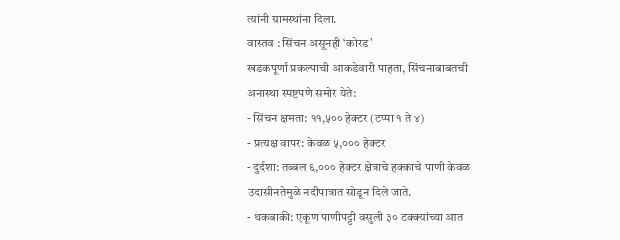त्यांनी ग्रामस्थांना दिला.
वास्तव : सिंचन असूनही ‘कोरड’
खडकपूर्णा प्रकल्पाची आकडेवारी पाहता, सिंचनाबाबतची अनास्था स्पष्टपणे समोर येते:
- सिंचन क्षमता: ११,५०० हेक्टर (टप्पा १ ते ४)
- प्रत्यक्ष वापर: केवळ ५,००० हेक्टर
- दुर्दशा: तब्बल ६,००० हेक्टर क्षेत्राचे हक्काचे पाणी केवळ उदासीनतेमुळे नदीपात्रात सोडून दिले जाते.
- थकबाकी: एकूण पाणीपट्टी वसुली ३० टक्क्यांच्या आत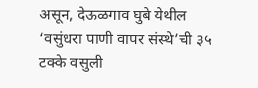असून, देऊळगाव घुबे येथील ‘वसुंधरा पाणी वापर संस्थे’ची ३५ टक्के वसुली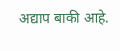अद्याप बाकी आहे.